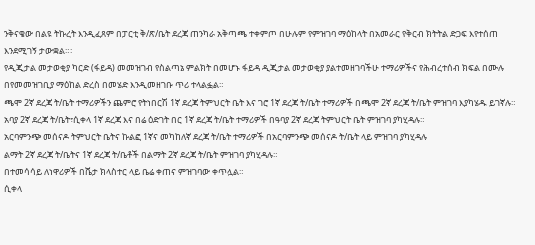ንቅናቄው በልዩ ትኩረት እንዲፈጸም በፓርቲ ቅ/ጽ/ቤት ደረጃ ጠንካራ አቅጣጫ ተቀምጦ በሁሉም የምዝገባ ማዕከላት በአመራር የቅርብ ክትትል ድጋፍ እየተሰጠ እንደሚገኝ ታውቋል።፡
የዲጂታል መታወቂያ ካርድ (ፋይዳ) መመዝገብ የስልጣኔ ምልክት በመሆኑ ፋይዳ ዲጂታል መታወቂያ ያልተመዘገባችሁ ተማሪዎችና የሕብረተሰብ ክፍል በሙሉ በየመመዝገቢያ ማዕከል ድረስ በመሄድ እንዲመዘገቡ ጥሪ ተላልፏል።
ጫሞ 2ኛ ደረጃ ት/ቤት ተማሪዎችን ጨምሮ የትነበርሽ 1ኛ ደረጃ ትምህርት ቤት እና ገሮ 1ኛ ደረጃ ት/ቤት ተማሪዎች በጫሞ 2ኛ ደረጃ ት/ቤት ምዝገባ እያካሄዱ ይገኛሉ።
አባያ 2ኛ ደረጃ ት/ቤት፣ሲቀላ 1ኛ ደረጃ እና በሬ ዕድገት በር 1ኛ ደረጃ ት/ቤት ተማሪዎች በዓባያ 2ኛ ደረጃ ትምህርት ቤት ምዝገባ ያካሂዳሉ።
አርባምንጭ መሰናዶ ትምህርት ቤትና ኩልፎ 1ኛና መካከለኛ ደረጃ ት/ቤት ተማሪዎች በአርባምንጭ መሰናዶ ት/ቤት ላይ ምዝገባ ያካሂዳሉ
ልማት 2ኛ ደረጃ ት/ቤትና 1ኛ ደረጃ ት/ቤቶች በልማት 2ኛ ደረጃ ት/ቤት ምዝገባ ያካሂዳሉ።
በተመሳሳይ ለነዋሪዎች በሼታ ክላስተር ላይ ቤሬ ቀጠና ምዝገባው ቀጥሏል።
ሲቀላ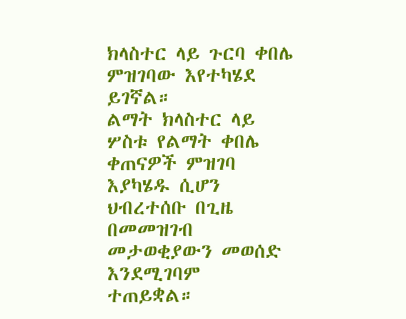ክላስተር ላይ ጉርባ ቀበሌ ምዝገባው እየተካሄደ ይገኛል።
ልማት ክላስተር ላይ ሦስቱ የልማት ቀበሌ ቀጠናዎች ምዝገባ እያካሄዱ ሲሆን ህብረተሰቡ በጊዜ በመመዝገብ መታወቂያውን መወሰድ እንደሚገባም ተጠይቋል።